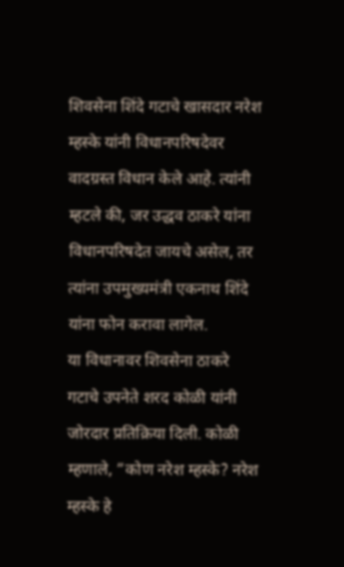शिवसेना शिंदे गटाचे खासदार नरेश म्हस्के यांनी विधानपरिषदेवर वादग्रस्त विधान केले आहे. त्यांनी म्हटले की, जर उद्धव ठाकरे यांना विधानपरिषदेत जायचे असेल, तर त्यांना उपमुख्यमंत्री एकनाथ शिंदे यांना फोन करावा लागेल.
या विधानावर शिवसेना ठाकरे गटाचे उपनेते शरद कोळी यांनी जोरदार प्रतिक्रिया दिली. कोळी म्हणाले, “कोण नरेश म्हस्के? नरेश म्हस्के हे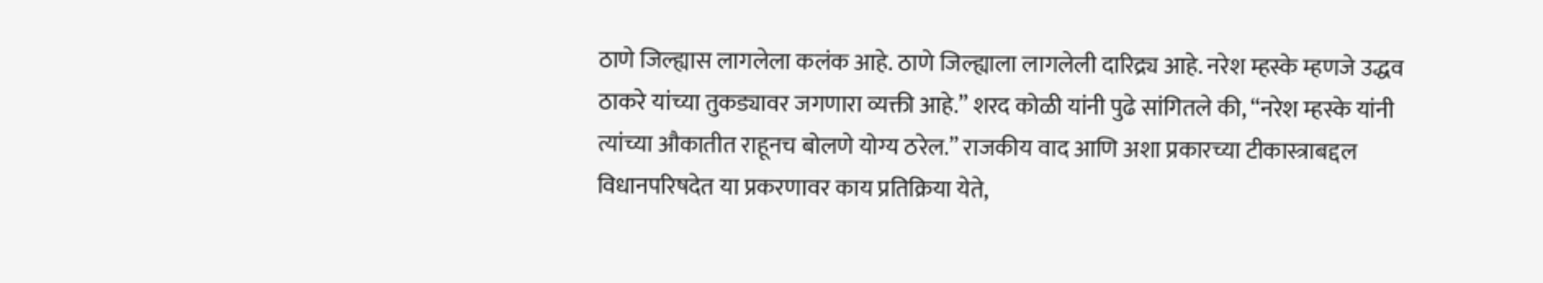ठाणे जिल्ह्यास लागलेला कलंक आहे. ठाणे जिल्ह्याला लागलेली दारिद्र्य आहे. नरेश म्हस्के म्हणजे उद्धव ठाकरे यांच्या तुकड्यावर जगणारा व्यक्ती आहे.” शरद कोळी यांनी पुढे सांगितले की, “नरेश म्हस्के यांनी त्यांच्या औकातीत राहूनच बोलणे योग्य ठरेल.” राजकीय वाद आणि अशा प्रकारच्या टीकास्त्राबद्दल विधानपरिषदेत या प्रकरणावर काय प्रतिक्रिया येते,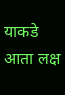याकडे आता लक्ष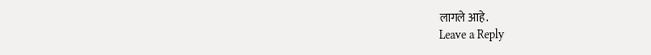लागले आहे.
Leave a Reply